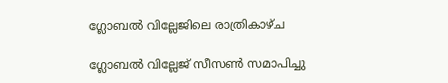ഗ്ലോബൽ വില്ലേജിലെ രാത്രികാഴ്ച

ഗ്ലോബൽ വില്ലേജ് സീസൺ സമാപിച്ചു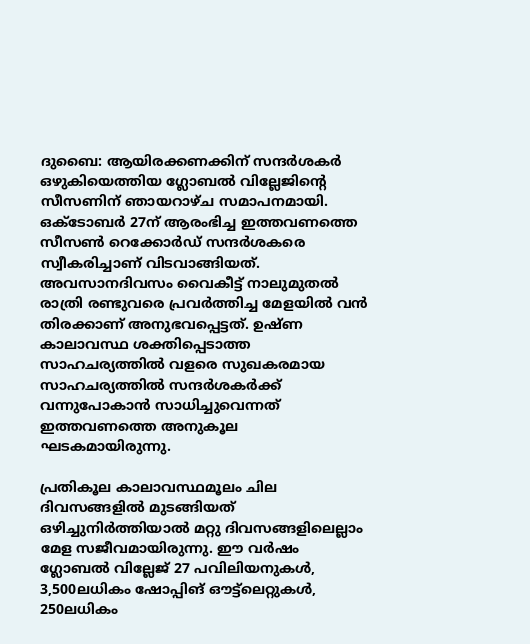ദുബൈ: ആയിരക്കണക്കിന് സന്ദർശകർ ഒഴുകിയെത്തിയ ഗ്ലോബൽ വില്ലേജിന്‍റെ സീസണിന് ഞായറാഴ്ച സമാപനമായി. ഒക്ടോബർ 27ന് ആരംഭിച്ച ഇത്തവണത്തെ സീസൺ റെക്കോർഡ് സന്ദർശകരെ സ്വീകരിച്ചാണ് വിടവാങ്ങിയത്. അവസാനദിവസം വൈകീട്ട് നാലുമുതൽ രാത്രി രണ്ടുവരെ പ്രവർത്തിച്ച മേളയിൽ വൻ തിരക്കാണ് അനുഭവപ്പെട്ടത്. ഉഷ്ണ കാലാവസ്ഥ ശക്തിപ്പെടാത്ത സാഹചര്യത്തിൽ വളരെ സുഖകരമായ സാഹചര്യത്തിൽ സന്ദർശകർക്ക് വന്നുപോകാൻ സാധിച്ചുവെന്നത് ഇത്തവണത്തെ അനുകൂല ഘടകമായിരുന്നു.

പ്രതികൂല കാലാവസ്ഥമൂലം ചില ദിവസങ്ങളിൽ മുടങ്ങിയത് ഒഴിച്ചുനിർത്തിയാൽ മറ്റു ദിവസങ്ങളിലെല്ലാം മേള സജീവമായിരുന്നു. ഈ വർഷം ഗ്ലോബൽ വില്ലേജ് 27 പവിലിയനുകൾ, 3,500ലധികം ഷോപ്പിങ് ഔട്ട്‌ലെറ്റുകൾ, 250ലധികം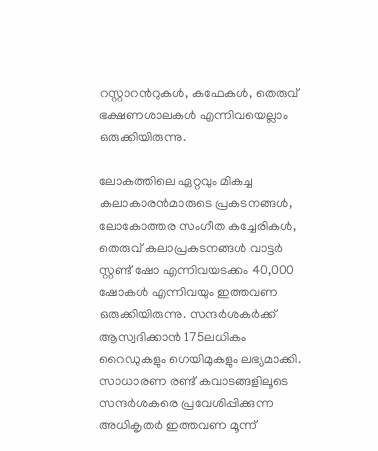റസ്റ്റാറന്‍റുകൾ, കഫേകൾ, തെരുവ് ഭക്ഷണശാലകൾ എന്നിവയെല്ലാം ഒരുക്കിയിരുന്നു.

ലോകത്തിലെ ഏറ്റവും മികച്ച കലാകാരൻമാരുടെ പ്രകടനങ്ങൾ, ലോകോത്തര സംഗീത കച്ചേരികൾ, തെരുവ് കലാപ്രകടനങ്ങൾ വാട്ടർ സ്റ്റണ്ട് ഷോ എന്നിവയടക്കം 40,000 ഷോകൾ എന്നിവയും ഇത്തവണ ഒരുക്കിയിരുന്നു. സന്ദർശകർക്ക് ആസ്വദിക്കാൻ 175ലധികം റൈഡുകളും ഗെയിമുകളും ലഭ്യമാക്കി. സാധാരണ രണ്ട് കവാടങ്ങളിലൂടെ സന്ദർശകരെ പ്രവേശിപ്പിക്കുന്ന അധികൃതർ ഇത്തവണ മൂന്ന്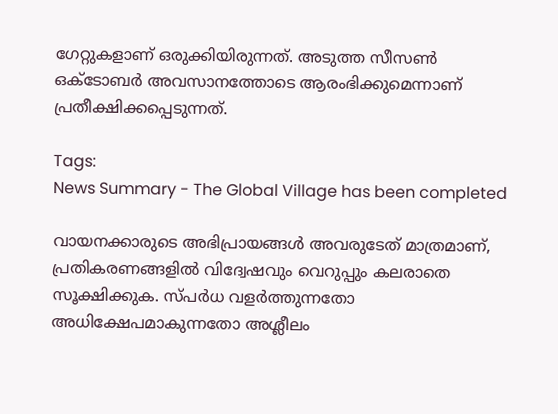ഗേറ്റുകളാണ് ഒരുക്കിയിരുന്നത്. അടുത്ത സീസൺ ഒക്ടോബർ അവസാനത്തോടെ ആരംഭിക്കുമെന്നാണ് പ്രതീക്ഷിക്കപ്പെടുന്നത്.

Tags:
News Summary - The Global Village has been completed

വായനക്കാരുടെ അഭിപ്രായങ്ങള്‍ അവരുടേത് മാത്രമാണ്, പ്രതികരണങ്ങളിൽ വിദ്വേഷവും വെറുപ്പും കലരാതെ സൂക്ഷിക്കുക. സ്പർധ വളർത്തുന്നതോ അധിക്ഷേപമാകുന്നതോ അശ്ലീലം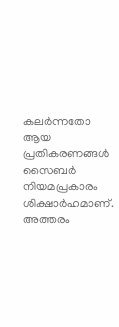കലർന്നതോ ആയ പ്രതികരണങ്ങൾ സൈബർ നിയമപ്രകാരം ശിക്ഷാർഹമാണ്. അത്തരം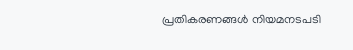പ്രതികരണങ്ങൾ നിയമനടപടി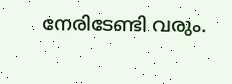നേരിടേണ്ടി വരും.